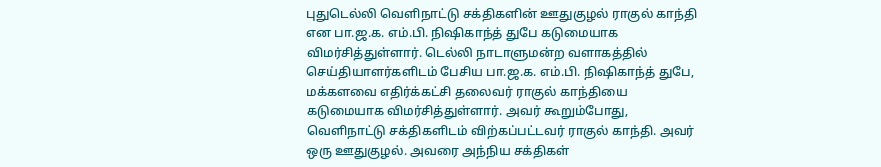புதுடெல்லி வெளிநாட்டு சக்திகளின் ஊதுகுழல் ராகுல் காந்தி என பா.ஜ.க. எம்.பி. நிஷிகாந்த் துபே கடுமையாக விமர்சித்துள்ளார். டெல்லி நாடாளுமன்ற வளாகத்தில் செய்தியாளர்களிடம் பேசிய பா.ஜ.க. எம்.பி. நிஷிகாந்த் துபே, மக்களவை எதிர்க்கட்சி தலைவர் ராகுல் காந்தியை கடுமையாக விமர்சித்துள்ளார். அவர் கூறும்போது, வெளிநாட்டு சக்திகளிடம் விற்கப்பட்டவர் ராகுல் காந்தி. அவர் ஒரு ஊதுகுழல். அவரை அந்நிய சக்திகள்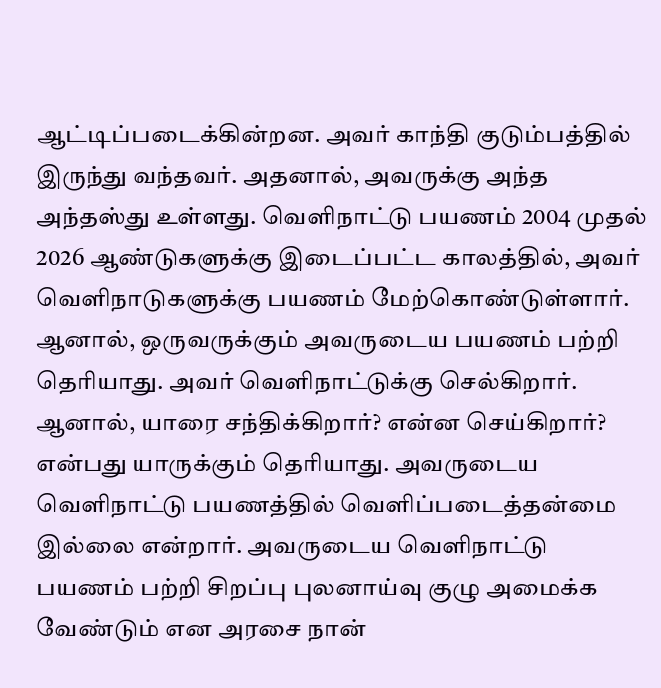ஆட்டிப்படைக்கின்றன. அவர் காந்தி குடும்பத்தில் இருந்து வந்தவர். அதனால், அவருக்கு அந்த அந்தஸ்து உள்ளது. வெளிநாட்டு பயணம் 2004 முதல் 2026 ஆண்டுகளுக்கு இடைப்பட்ட காலத்தில், அவர் வெளிநாடுகளுக்கு பயணம் மேற்கொண்டுள்ளார். ஆனால், ஒருவருக்கும் அவருடைய பயணம் பற்றி தெரியாது. அவர் வெளிநாட்டுக்கு செல்கிறார். ஆனால், யாரை சந்திக்கிறார்? என்ன செய்கிறார்? என்பது யாருக்கும் தெரியாது. அவருடைய வெளிநாட்டு பயணத்தில் வெளிப்படைத்தன்மை இல்லை என்றார். அவருடைய வெளிநாட்டு பயணம் பற்றி சிறப்பு புலனாய்வு குழு அமைக்க வேண்டும் என அரசை நான்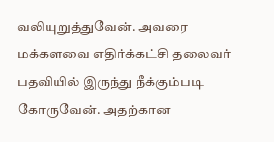வலியுறுத்துவேன். அவரை மக்களவை எதிர்க்கட்சி தலைவர் பதவியில் இருந்து நீக்கும்படி கோருவேன். அதற்கான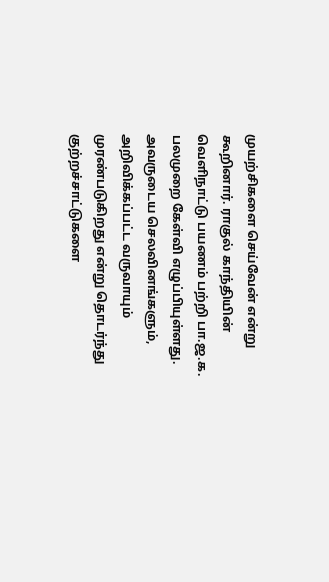முயற்சிகளை செய்வேன் என்று கூறினார். ராகுல் காந்தியின் வெளிநாட்டு பயணம் பற்றி பா.ஜ.க. பலமுறை கேள்வி எழுப்பியுள்ளது. அவருடைய செலவினங்களும், அறிவிக்கப்பட்ட வருவாயும் முரண்படுகிறது என்று தொடர்ந்து குற்றச்சாட்டுகளை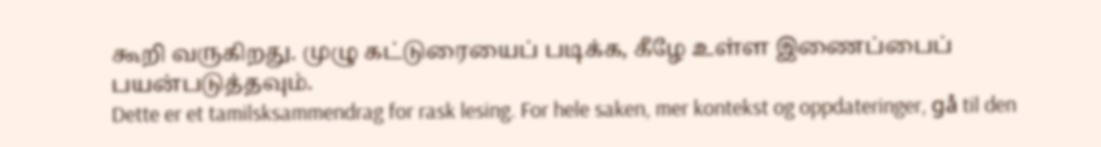கூறி வருகிறது. முழு கட்டுரையைப் படிக்க, கீழே உள்ள இணைப்பைப் பயன்படுத்தவும்.
Dette er et tamilsksammendrag for rask lesing. For hele saken, mer kontekst og oppdateringer, gå til den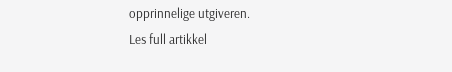opprinnelige utgiveren.
Les full artikkel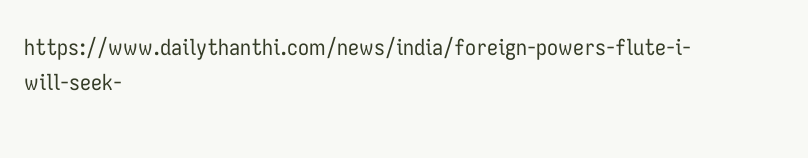https://www.dailythanthi.com/news/india/foreign-powers-flute-i-will-seek-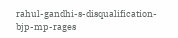rahul-gandhi-s-disqualification-bjp-mp-rages